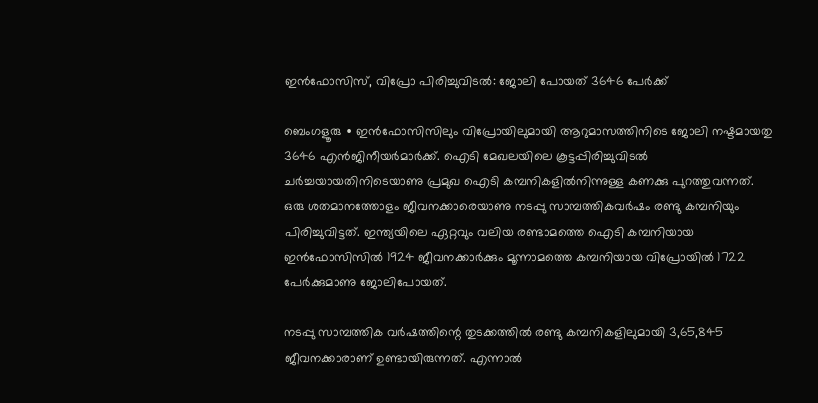ഇൻഫോസിസ്, വിപ്രോ പിരിച്ചുവിടൽ: ജോലി പോയത് 3646 പേർക്ക്

ബെംഗളൂരു ∙ ഇൻഫോസിസിലും വിപ്രോയിലുമായി ആറുമാസത്തിനിടെ ജോലി നഷ്ടമായതു 3646 എൻജിനീയർമാർക്ക്. ഐടി മേഖലയിലെ കൂട്ടപ്പിരിച്ചുവിടൽ ചർച്ചയായതിനിടെയാണു പ്രമുഖ ഐടി കമ്പനികളിൽനിന്നുള്ള കണക്കു പുറത്തുവന്നത്. ഒരു ശതമാനത്തോളം ജീവനക്കാരെയാണു നടപ്പു സാമ്പത്തികവർഷം രണ്ടു കമ്പനിയും പിരിച്ചുവിട്ടത്. ഇന്ത്യയിലെ ഏറ്റവും വലിയ രണ്ടാമത്തെ ഐടി കമ്പനിയായ ഇൻഫോസിസിൽ 1924 ജീവനക്കാർക്കും മൂന്നാമത്തെ കമ്പനിയായ വിപ്രോയിൽ 1722 പേർക്കുമാണു ജോലിപോയത്.

നടപ്പു സാമ്പത്തിക വർഷത്തിന്റെ തുടക്കത്തിൽ രണ്ടു കമ്പനികളിലുമായി 3,65,845 ജീവനക്കാരാണ് ഉണ്ടായിരുന്നത്. എന്നാൽ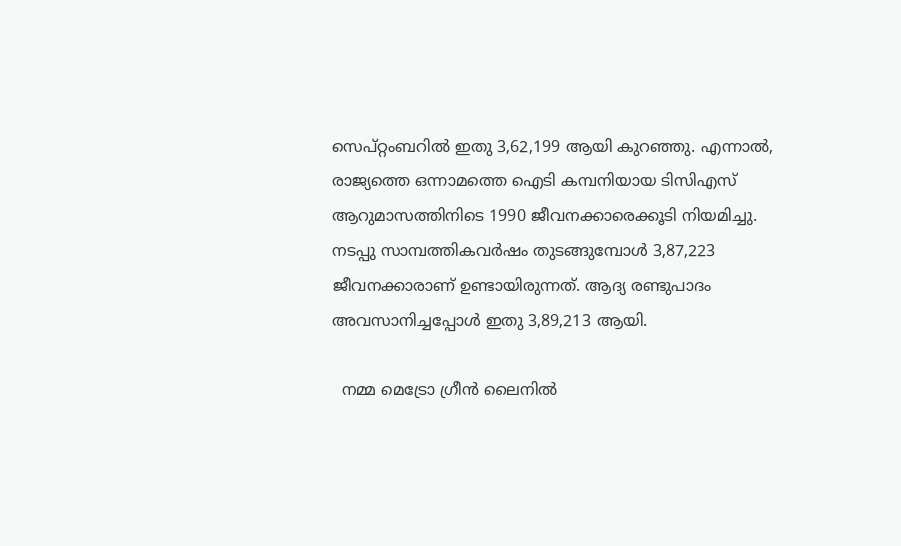സെപ്റ്റംബറിൽ ഇതു 3,62,199 ആയി കുറഞ്ഞു. എന്നാൽ, രാജ്യത്തെ ഒന്നാമത്തെ ഐടി കമ്പനിയായ ടിസിഎസ് ആറുമാസത്തിനിടെ 1990 ജീവനക്കാരെക്കൂടി നിയമിച്ചു. നടപ്പു സാമ്പത്തികവർഷം തുടങ്ങുമ്പോൾ 3,87,223 ജീവനക്കാരാണ് ഉണ്ടായിരുന്നത്. ആദ്യ രണ്ടുപാദം അവസാനിച്ചപ്പോൾ ഇതു 3,89,213 ആയി.

  നമ്മ മെട്രോ ഗ്രീൻ ലൈനിൽ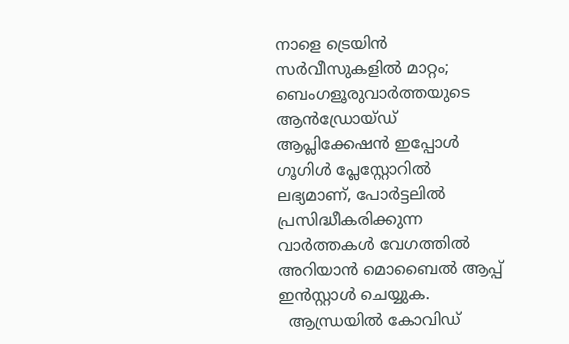നാളെ ട്രെയിൻ സർവീസുകളിൽ മാറ്റം;
ബെംഗളൂരുവാർത്തയുടെ ആൻഡ്രോയ്ഡ് ആപ്ലിക്കേഷൻ ഇപ്പോൾ ഗൂഗിൾ പ്ലേസ്റ്റോറിൽ ലഭ്യമാണ്, പോർട്ടലിൽ പ്രസിദ്ധീകരിക്കുന്ന വാർത്തകൾ വേഗത്തിൽ അറിയാൻ മൊബൈൽ ആപ്പ് ഇൻസ്റ്റാൾ ചെയ്യുക.
  ആന്ധ്രയിൽ കോവിഡ്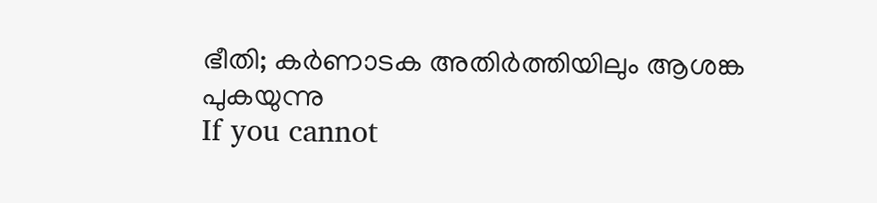ഭീതി; കർണാടക അതിർത്തിയിലും ആശങ്ക പുകയുന്നു
If you cannot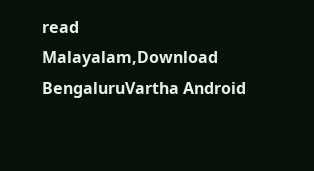read Malayalam,Download BengaluruVartha Android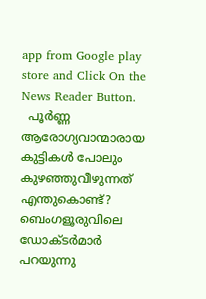app from Google play store and Click On the News Reader Button.
  പൂർണ്ണ ആരോഗ്യവാന്മാരായ കുട്ടികൾ പോലും കുഴഞ്ഞുവീഴുന്നത് എന്തുകൊണ്ട്? ബെംഗളൂരുവിലെ ഡോക്ടർമാർ പറയുന്നു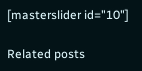[masterslider id="10"]

Related posts